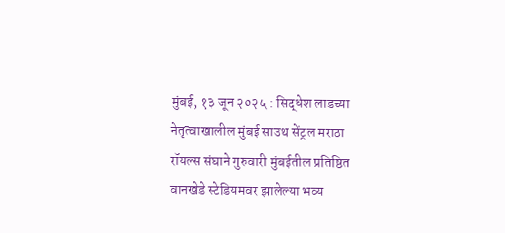मुंबई, १३ जून २०२५ : सिद्धेश लाडच्या नेतृत्वाखालील मुंबई साउथ सेंट्रल मराठा रॉयल्स संघाने गुरुवारी मुंबईतील प्रतिष्ठित वानखेडे स्टेडियमवर झालेल्या भव्य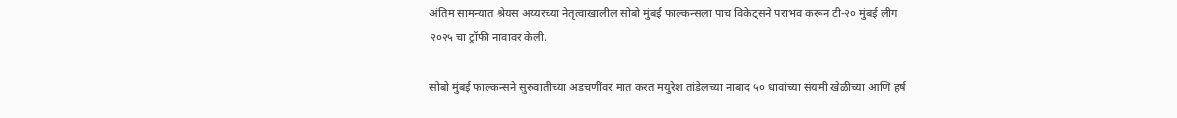अंतिम सामन्यात श्रेयस अय्यरच्या नेतृत्वाखालील सोबो मुंबई फाल्कन्सला पाच विकेट्सने पराभव करून टी-२० मुंबई लीग २०२५ चा ट्रॉफी नावावर केली.

सोबो मुंबई फाल्कन्सने सुरुवातीच्या अडचणींवर मात करत मयुरेश तांडेलच्या नाबाद ५० धावांच्या संयमी खेळीच्या आणि हर्ष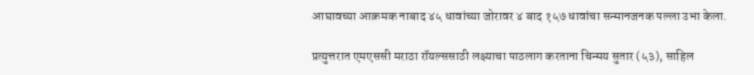आघावच्या आक्रमक नाबाद ४५ धावांच्या जोरावर ४ बाद १५७ धावांचा सन्मानजनक पल्ला उभा केला.

प्रत्युत्तरात एमएससी मराठा रॉयल्ससाठी लक्ष्याचा पाठलाग करताना चिन्मय सुतार (५३), साहिल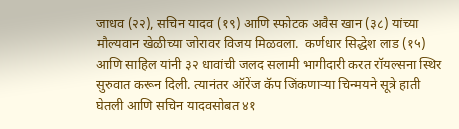जाधव (२२), सचिन यादव (१९) आणि स्फोटक अवैस खान (३८) यांच्या मौल्यवान खेळीच्या जोरावर विजय मिळवला.  कर्णधार सिद्धेश लाड (१५) आणि साहिल यांनी ३२ धावांची जलद सलामी भागीदारी करत रॉयल्सना स्थिर सुरुवात करून दिली. त्यानंतर ऑरेंज कॅप जिंकणाऱ्या चिन्मयने सूत्रे हाती घेतली आणि सचिन यादवसोबत ४१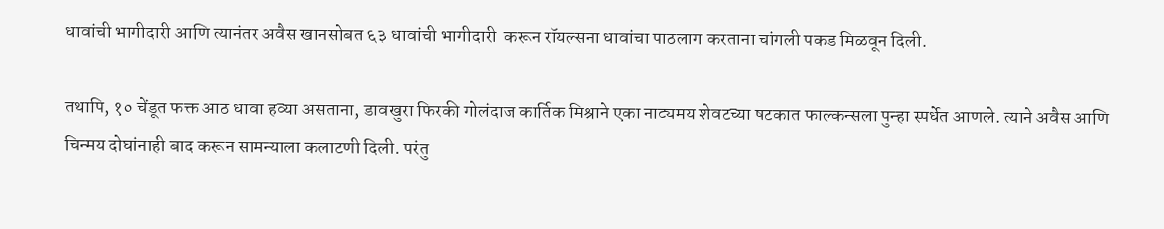धावांची भागीदारी आणि त्यानंतर अवैस खानसोबत ६३ धावांची भागीदारी  करून रॉयल्सना धावांचा पाठलाग करताना चांगली पकड मिळवून दिली.

तथापि, १० चेंडूत फक्त आठ धावा हव्या असताना, डावखुरा फिरकी गोलंदाज कार्तिक मिश्राने एका नाट्यमय शेवटच्या षटकात फाल्कन्सला पुन्हा स्पर्धेत आणले. त्याने अवैस आणि चिन्मय दोघांनाही बाद करून सामन्याला कलाटणी दिली. परंतु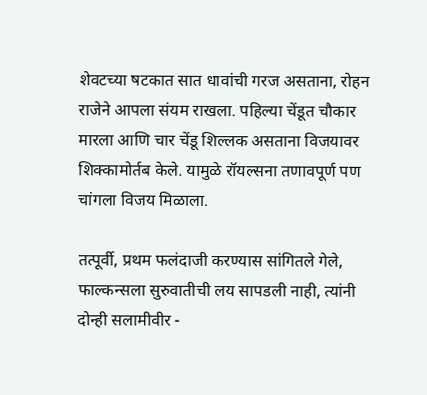शेवटच्या षटकात सात धावांची गरज असताना, रोहन राजेने आपला संयम राखला. पहिल्या चेंडूत चौकार मारला आणि चार चेंडू शिल्लक असताना विजयावर शिक्कामोर्तब केले. यामुळे रॉयल्सना तणावपूर्ण पण चांगला विजय मिळाला.

तत्पूर्वी, प्रथम फलंदाजी करण्यास सांगितले गेले, फाल्कन्सला सुरुवातीची लय सापडली नाही, त्यांनी दोन्ही सलामीवीर -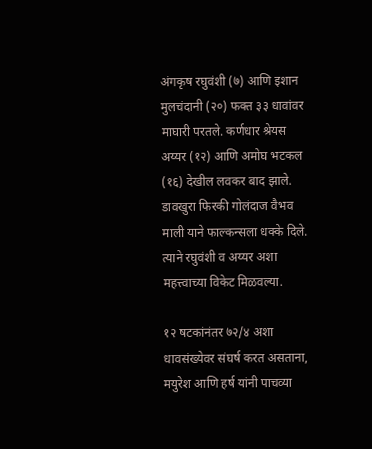अंगकृष रघुवंशी (७) आणि इशान मुलचंदानी (२०) फक्त ३३ धावांवर माघारी परतले. कर्णधार श्रेयस अय्यर (१२) आणि अमोघ भटकल (१६) देखील लवकर बाद झाले. डावखुरा फिरकी गोलंदाज वैभव माली याने फाल्कन्सला धक्के दिले. त्याने रघुवंशी व अय्यर अशा महत्त्वाच्या विकेट मिळवल्या.

१२ षटकांनंतर ७२/४ अशा धावसंख्येवर संघर्ष करत असताना, मयुरेश आणि हर्ष यांनी पाचव्या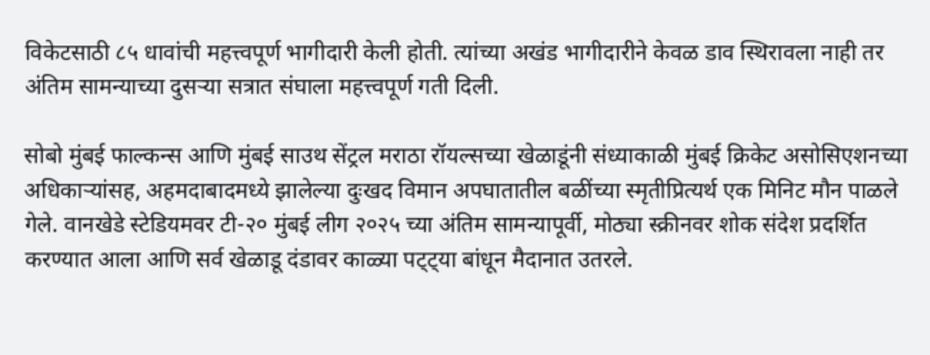विकेटसाठी ८५ धावांची महत्त्वपूर्ण भागीदारी केली होती. त्यांच्या अखंड भागीदारीने केवळ डाव स्थिरावला नाही तर अंतिम सामन्याच्या दुसऱ्या सत्रात संघाला महत्त्वपूर्ण गती दिली.

सोबो मुंबई फाल्कन्स आणि मुंबई साउथ सेंट्रल मराठा रॉयल्सच्या खेळाडूंनी संध्याकाळी मुंबई क्रिकेट असोसिएशनच्या अधिकाऱ्यांसह, अहमदाबादमध्ये झालेल्या दुःखद विमान अपघातातील बळींच्या स्मृतीप्रित्यर्थ एक मिनिट मौन पाळले गेले. वानखेडे स्टेडियमवर टी-२० मुंबई लीग २०२५ च्या अंतिम सामन्यापूर्वी, मोठ्या स्क्रीनवर शोक संदेश प्रदर्शित करण्यात आला आणि सर्व खेळाडू दंडावर काळ्या पट्ट्या बांधून मैदानात उतरले.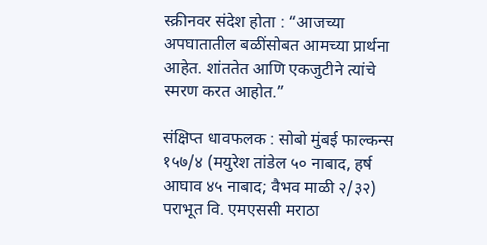स्क्रीनवर संदेश होता : “आजच्या अपघातातील बळींसोबत आमच्या प्रार्थना आहेत. शांततेत आणि एकजुटीने त्यांचे स्मरण करत आहोत.”

संक्षिप्त धावफलक : सोबो मुंबई फाल्कन्स १५७/४ (मयुरेश तांडेल ५० नाबाद, हर्ष आघाव ४५ नाबाद; वैभव माळी २/३२) पराभूत वि. एमएससी मराठा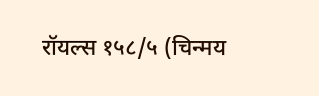रॉयल्स १५८/५ (चिन्मय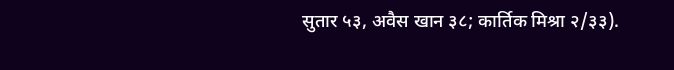सुतार ५३, अवैस खान ३८; कार्तिक मिश्रा २/३३).